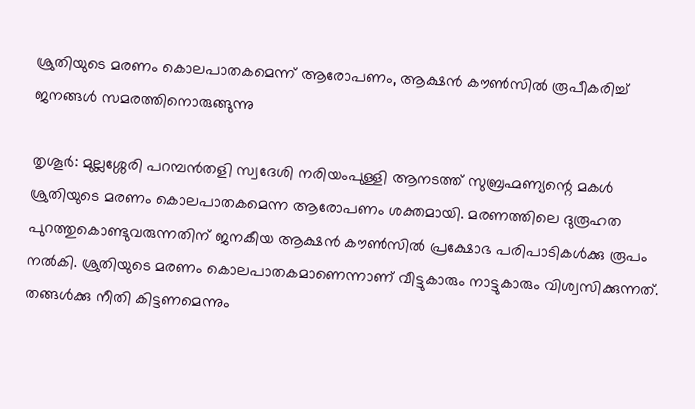ശ്രുതിയുടെ മരണം കൊലപാതകമെന്ന് ആരോപണം, ആക്ഷന്‍ കൗണ്‍സില്‍ രൂപീകരിച്ച് ജനങ്ങള്‍ സമരത്തിനൊരുങ്ങുന്നു

തൃശൂര്‍: മുല്ലശ്ശേരി പറമ്പന്‍തളി സ്വദേശി നരിയംപുള്ളി ആനടത്ത് സുബ്രഹ്മണ്യന്റെ മകള്‍ ശ്രുതിയുടെ മരണം കൊലപാതകമെന്ന ആരോപണം ശക്തമായി. മരണത്തിലെ ദുരൂഹത പുറത്തുകൊണ്ടുവരുന്നതിന് ജനകീയ ആക്ഷന്‍ കൗണ്‍സില്‍ പ്രക്ഷോഭ പരിപാടികള്‍ക്കു രൂപം നല്‍കി. ശ്രുതിയുടെ മരണം കൊലപാതകമാണെന്നാണ് വീട്ടുകാരും നാട്ടുകാരും വിശ്വസിക്കുന്നത്. തങ്ങള്‍ക്കു നീതി കിട്ടണമെന്നും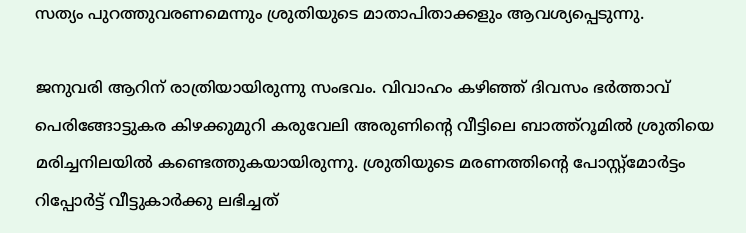സത്യം പുറത്തുവരണമെന്നും ശ്രുതിയുടെ മാതാപിതാക്കളും ആവശ്യപ്പെടുന്നു.

ജനുവരി ആറിന് രാത്രിയായിരുന്നു സംഭവം. വിവാഹം കഴിഞ്ഞ് ദിവസം ഭര്‍ത്താവ് പെരിങ്ങോട്ടുകര കിഴക്കുമുറി കരുവേലി അരുണിന്റെ വീട്ടിലെ ബാത്ത്‌റൂമില്‍ ശ്രുതിയെ മരിച്ചനിലയില്‍ കണ്ടെത്തുകയായിരുന്നു. ശ്രുതിയുടെ മരണത്തിന്റെ പോസ്റ്റ്‌മോര്‍ട്ടം റിപ്പോര്‍ട്ട് വീട്ടുകാര്‍ക്കു ലഭിച്ചത്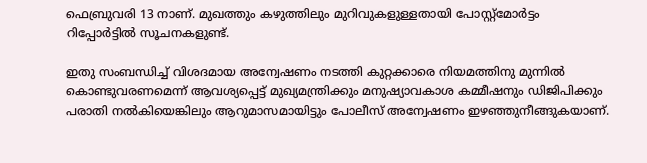ഫെബ്രുവരി 13 നാണ്. മുഖത്തും കഴുത്തിലും മുറിവുകളുള്ളതായി പോസ്റ്റ്‌മോര്‍ട്ടം റിപ്പോര്‍ട്ടില്‍ സൂചനകളുണ്ട്.

ഇതു സംബന്ധിച്ച് വിശദമായ അന്വേഷണം നടത്തി കുറ്റക്കാരെ നിയമത്തിനു മുന്നില്‍ കൊണ്ടുവരണമെന്ന് ആവശ്യപ്പെട്ട് മുഖ്യമന്ത്രിക്കും മനുഷ്യാവകാശ കമ്മീഷനും ഡിജിപിക്കും പരാതി നല്‍കിയെങ്കിലും ആറുമാസമായിട്ടും പോലീസ് അന്വേഷണം ഇഴഞ്ഞുനീങ്ങുകയാണ്.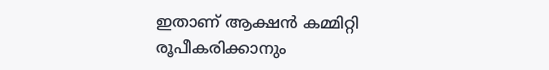ഇതാണ് ആക്ഷന്‍ കമ്മിറ്റി രൂപീകരിക്കാനും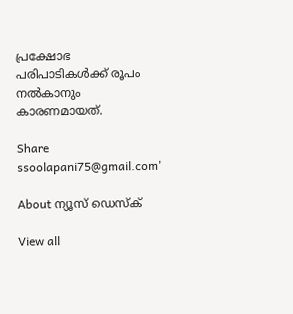പ്രക്ഷോഭ പരിപാടികള്‍ക്ക് രൂപം നല്‍കാനും കാരണമായത്.

Share
ssoolapani75@gmail.com'

About ന്യൂസ് ഡെസ്ക്

View all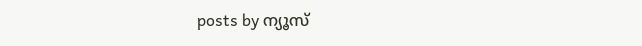posts by ന്യൂസ്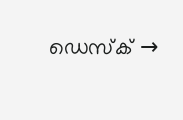ഡെസ്ക് →